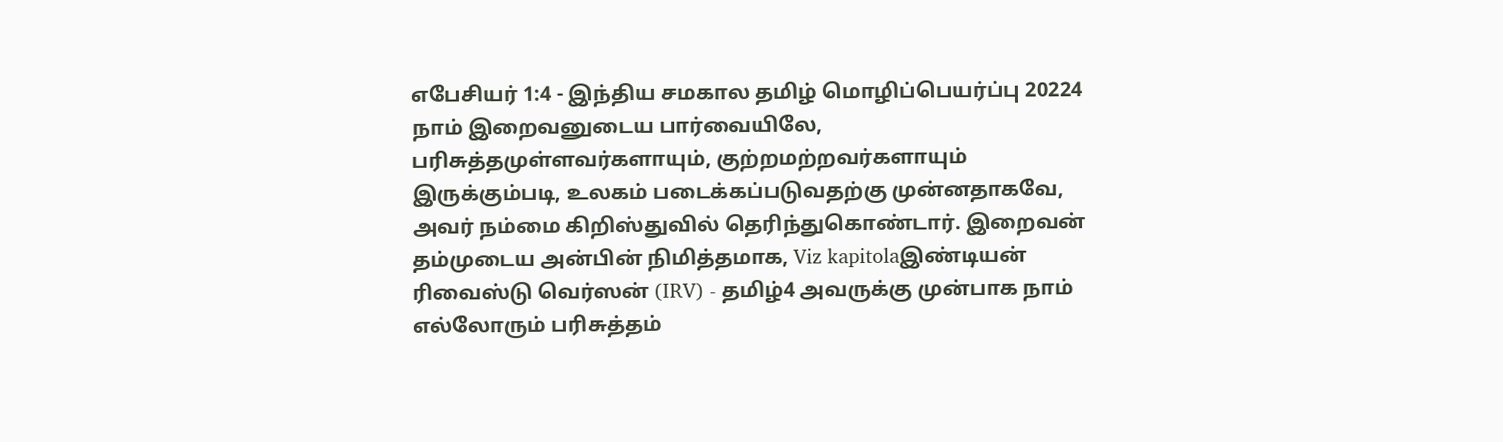எபேசியர் 1:4 - இந்திய சமகால தமிழ் மொழிப்பெயர்ப்பு 20224 நாம் இறைவனுடைய பார்வையிலே, பரிசுத்தமுள்ளவர்களாயும், குற்றமற்றவர்களாயும் இருக்கும்படி, உலகம் படைக்கப்படுவதற்கு முன்னதாகவே, அவர் நம்மை கிறிஸ்துவில் தெரிந்துகொண்டார். இறைவன் தம்முடைய அன்பின் நிமித்தமாக, Viz kapitolaஇண்டியன் ரிவைஸ்டு வெர்ஸன் (IRV) - தமிழ்4 அவருக்கு முன்பாக நாம் எல்லோரும் பரிசுத்தம்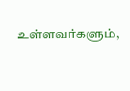உள்ளவர்களும்,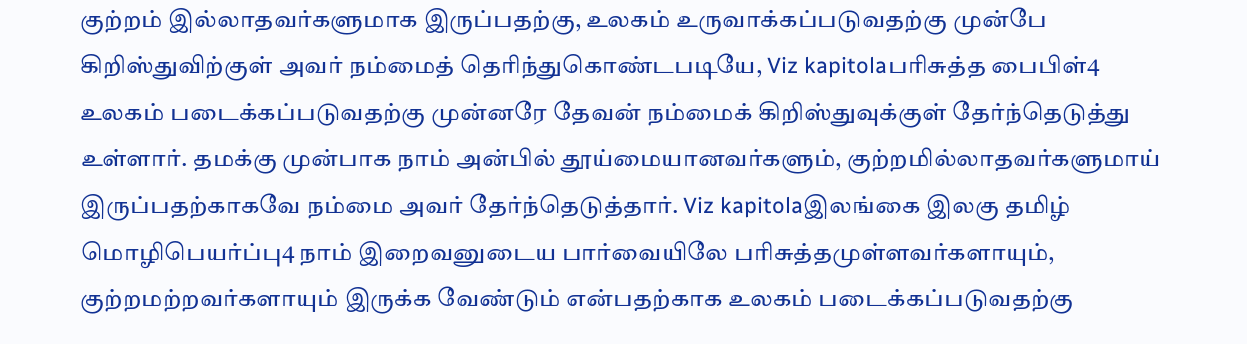குற்றம் இல்லாதவர்களுமாக இருப்பதற்கு, உலகம் உருவாக்கப்படுவதற்கு முன்பே கிறிஸ்துவிற்குள் அவர் நம்மைத் தெரிந்துகொண்டபடியே, Viz kapitolaபரிசுத்த பைபிள்4 உலகம் படைக்கப்படுவதற்கு முன்னரே தேவன் நம்மைக் கிறிஸ்துவுக்குள் தேர்ந்தெடுத்து உள்ளார். தமக்கு முன்பாக நாம் அன்பில் தூய்மையானவர்களும், குற்றமில்லாதவர்களுமாய் இருப்பதற்காகவே நம்மை அவர் தேர்ந்தெடுத்தார். Viz kapitolaஇலங்கை இலகு தமிழ் மொழிபெயர்ப்பு4 நாம் இறைவனுடைய பார்வையிலே பரிசுத்தமுள்ளவர்களாயும், குற்றமற்றவர்களாயும் இருக்க வேண்டும் என்பதற்காக உலகம் படைக்கப்படுவதற்கு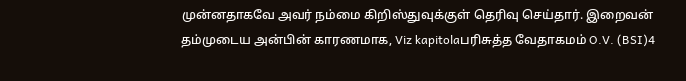முன்னதாகவே அவர் நம்மை கிறிஸ்துவுக்குள் தெரிவு செய்தார். இறைவன் தம்முடைய அன்பின் காரணமாக, Viz kapitolaபரிசுத்த வேதாகமம் O.V. (BSI)4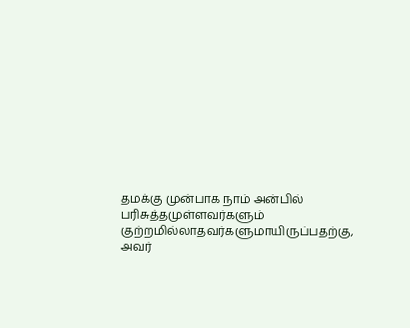தமக்கு முன்பாக நாம் அன்பில் பரிசுத்தமுள்ளவர்களும் குற்றமில்லாதவர்களுமாயிருப்பதற்கு, அவர்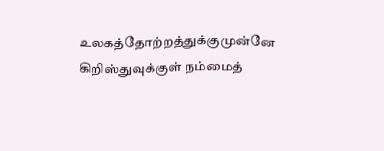உலகத்தோற்றத்துக்குமுன்னே கிறிஸ்துவுக்குள் நம்மைத்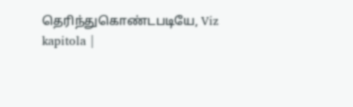தெரிந்துகொண்டபடியே, Viz kapitola |